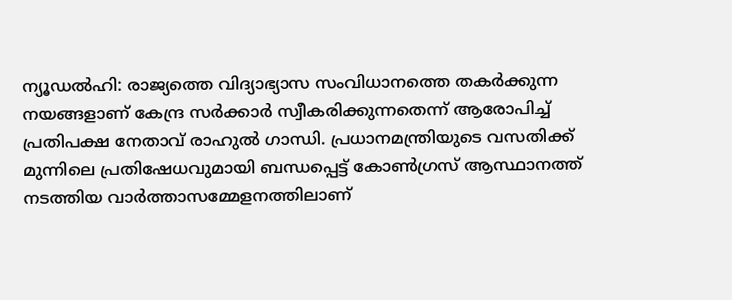ന്യൂഡൽഹി: രാജ്യത്തെ വിദ്യാഭ്യാസ സംവിധാനത്തെ തകർക്കുന്ന നയങ്ങളാണ് കേന്ദ്ര സർക്കാർ സ്വീകരിക്കുന്നതെന്ന് ആരോപിച്ച് പ്രതിപക്ഷ നേതാവ് രാഹുൽ ഗാന്ധി. പ്രധാനമന്ത്രിയുടെ വസതിക്ക് മുന്നിലെ പ്രതിഷേധവുമായി ബന്ധപ്പെട്ട് കോൺഗ്രസ് ആസ്ഥാനത്ത് നടത്തിയ വാർത്താസമ്മേളനത്തിലാണ്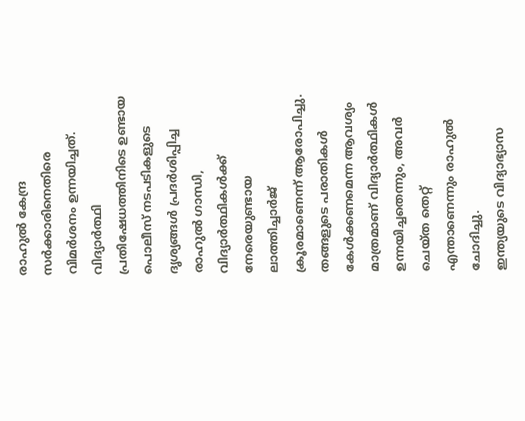രാഹുൽ കേന്ദ്ര സർക്കാരിനെതിരെ വിമർശനം ഉന്നയിച്ചത്.
വിദ്യാർത്ഥി പ്രതിഷേധത്തിനിടെ ഉണ്ടായ പൊലീസ് നടപടികളുടെ ദൃശ്യങ്ങൾ പ്രദർശിപ്പിച്ച രാഹുൽ ഗാന്ധി, വിദ്യാർത്ഥികൾക്ക് നേരെയുണ്ടായ ലാത്തിച്ചാർജ് ക്രൂരമാണെന്ന് ആരോപിച്ചു. തങ്ങളുടെ പരാതികൾ കേൾക്കണമെന്ന ആവശ്യം മാത്രമാണ് വിദ്യാർത്ഥികൾ ഉന്നയിച്ചതെന്നും, അവർ ചെയ്ത തെറ്റ് എന്താണെന്നും രാഹുൽ ചോദിച്ചു.
ഇന്ത്യയുടെ വിദ്യാഭ്യാസ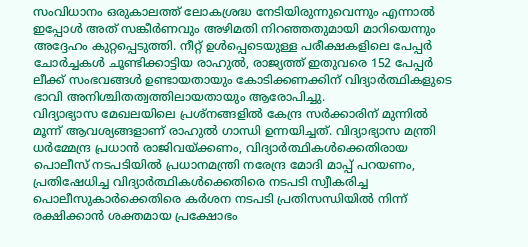സംവിധാനം ഒരുകാലത്ത് ലോകശ്രദ്ധ നേടിയിരുന്നുവെന്നും എന്നാൽ ഇപ്പോൾ അത് സങ്കീർണവും അഴിമതി നിറഞ്ഞതുമായി മാറിയെന്നും അദ്ദേഹം കുറ്റപ്പെടുത്തി. നീറ്റ് ഉൾപ്പെടെയുള്ള പരീക്ഷകളിലെ പേപ്പർ ചോർച്ചകൾ ചൂണ്ടിക്കാട്ടിയ രാഹുൽ, രാജ്യത്ത് ഇതുവരെ 152 പേപ്പർ ലീക്ക് സംഭവങ്ങൾ ഉണ്ടായതായും കോടിക്കണക്കിന് വിദ്യാർത്ഥികളുടെ ഭാവി അനിശ്ചിതത്വത്തിലായതായും ആരോപിച്ചു.
വിദ്യാഭ്യാസ മേഖലയിലെ പ്രശ്നങ്ങളിൽ കേന്ദ്ര സർക്കാരിന് മുന്നിൽ മൂന്ന് ആവശ്യങ്ങളാണ് രാഹുൽ ഗാന്ധി ഉന്നയിച്ചത്. വിദ്യാഭ്യാസ മന്ത്രി ധർമ്മേന്ദ്ര പ്രധാൻ രാജിവയ്ക്കണം, വിദ്യാർത്ഥികൾക്കെതിരായ പൊലീസ് നടപടിയിൽ പ്രധാനമന്ത്രി നരേന്ദ്ര മോദി മാപ്പ് പറയണം, പ്രതിഷേധിച്ച വിദ്യാർത്ഥികൾക്കെതിരെ നടപടി സ്വീകരിച്ച പൊലീസുകാർക്കെതിരെ കർശന നടപടി പ്രതിസന്ധിയിൽ നിന്ന് രക്ഷിക്കാൻ ശക്തമായ പ്രക്ഷോഭം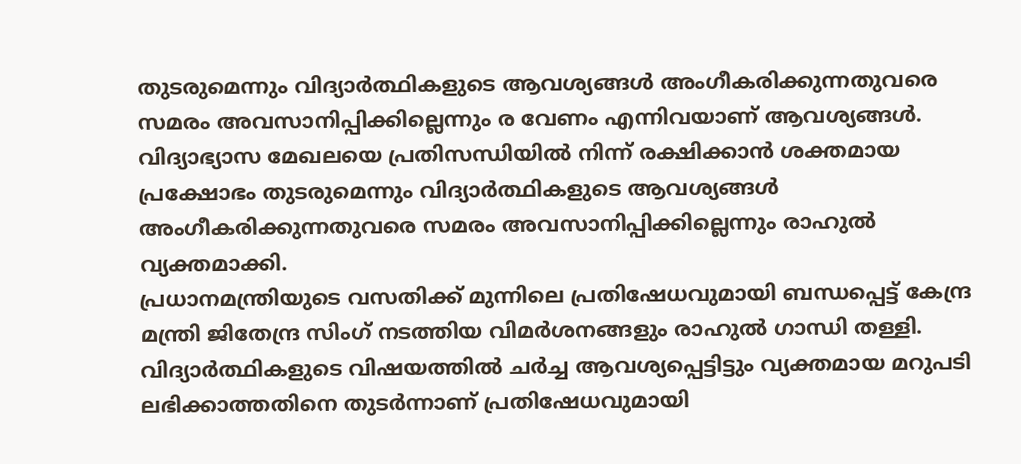തുടരുമെന്നും വിദ്യാർത്ഥികളുടെ ആവശ്യങ്ങൾ അംഗീകരിക്കുന്നതുവരെ സമരം അവസാനിപ്പിക്കില്ലെന്നും ര വേണം എന്നിവയാണ് ആവശ്യങ്ങൾ.
വിദ്യാഭ്യാസ മേഖലയെ പ്രതിസന്ധിയിൽ നിന്ന് രക്ഷിക്കാൻ ശക്തമായ പ്രക്ഷോഭം തുടരുമെന്നും വിദ്യാർത്ഥികളുടെ ആവശ്യങ്ങൾ അംഗീകരിക്കുന്നതുവരെ സമരം അവസാനിപ്പിക്കില്ലെന്നും രാഹുൽ വ്യക്തമാക്കി.
പ്രധാനമന്ത്രിയുടെ വസതിക്ക് മുന്നിലെ പ്രതിഷേധവുമായി ബന്ധപ്പെട്ട് കേന്ദ്ര മന്ത്രി ജിതേന്ദ്ര സിംഗ് നടത്തിയ വിമർശനങ്ങളും രാഹുൽ ഗാന്ധി തള്ളി. വിദ്യാർത്ഥികളുടെ വിഷയത്തിൽ ചർച്ച ആവശ്യപ്പെട്ടിട്ടും വ്യക്തമായ മറുപടി ലഭിക്കാത്തതിനെ തുടർന്നാണ് പ്രതിഷേധവുമായി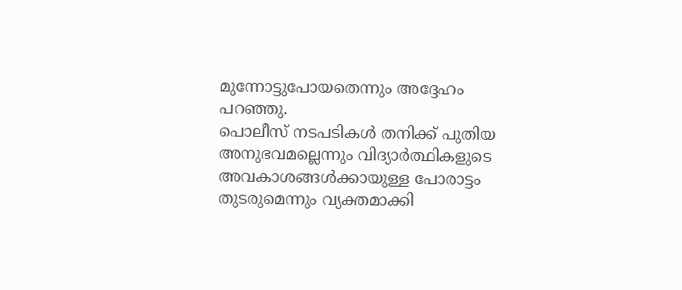മുന്നോട്ടുപോയതെന്നും അദ്ദേഹം പറഞ്ഞു.
പൊലീസ് നടപടികൾ തനിക്ക് പുതിയ അനുഭവമല്ലെന്നും വിദ്യാർത്ഥികളുടെ അവകാശങ്ങൾക്കായുള്ള പോരാട്ടം തുടരുമെന്നും വ്യക്തമാക്കി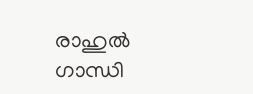രാഹുൽ ഗാന്ധി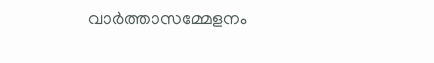വാർത്താസമ്മേളനം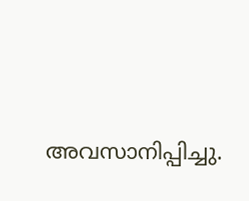അവസാനിപ്പിച്ചു.